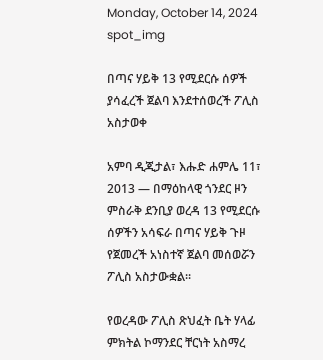Monday, October 14, 2024
spot_img

በጣና ሃይቅ 13 የሚደርሱ ሰዎች ያሳፈረች ጀልባ እንደተሰወረች ፖሊስ አስታወቀ

አምባ ዲጂታል፣ እሑድ ሐምሌ 11፣ 2013 ― በማዕከላዊ ጎንደር ዞን ምስራቅ ደንቢያ ወረዳ 13 የሚደርሱ ሰዎችን አሳፍራ በጣና ሃይቅ ጉዞ የጀመረች አነስተኛ ጀልባ መሰወሯን ፖሊስ አስታውቋል፡፡

የወረዳው ፖሊስ ጽህፈት ቤት ሃላፊ ምክትል ኮማንደር ቸርነት አስማረ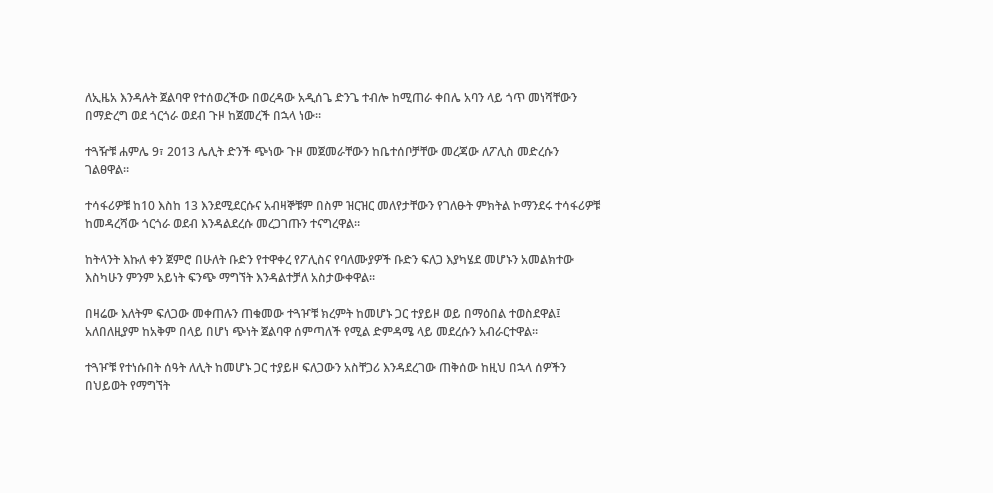ለኢዜአ እንዳሉት ጀልባዋ የተሰወረችው በወረዳው አዲሰጌ ድንጌ ተብሎ ከሚጠራ ቀበሌ አባን ላይ ጎጥ መነሻቸውን በማድረግ ወደ ጎርጎራ ወደብ ጉዞ ከጀመረች በኋላ ነው።

ተጓዥቹ ሐምሌ 9፣ 2013 ሌሊት ድንች ጭነው ጉዞ መጀመራቸውን ከቤተሰቦቻቸው መረጃው ለፖሊስ መድረሱን ገልፀዋል።

ተሳፋሪዎቹ ከ10 እስከ 13 እንደሚደርሱና አብዛኞቹም በስም ዝርዝር መለየታቸውን የገለፁት ምክትል ኮማንደሩ ተሳፋሪዎቹ ከመዳረሻው ጎርጎራ ወደብ እንዳልደረሱ መረጋገጡን ተናግረዋል።

ከትላንት እኩለ ቀን ጀምሮ በሁለት ቡድን የተዋቀረ የፖሊስና የባለሙያዎች ቡድን ፍለጋ እያካሄደ መሆኑን አመልክተው እስካሁን ምንም አይነት ፍንጭ ማግኘት እንዳልተቻለ አስታውቀዋል።

በዛሬው እለትም ፍለጋው መቀጠሉን ጠቁመው ተጓዦቹ ክረምት ከመሆኑ ጋር ተያይዞ ወይ በማዕበል ተወስደዋል፤ አለበለዚያም ከአቅም በላይ በሆነ ጭነት ጀልባዋ ሰምጣለች የሚል ድምዳሜ ላይ መደረሱን አብራርተዋል።

ተጓዦቹ የተነሱበት ሰዓት ለሊት ከመሆኑ ጋር ተያይዞ ፍለጋውን አስቸጋሪ እንዳደረገው ጠቅሰው ከዚህ በኋላ ሰዎችን በህይወት የማግኘት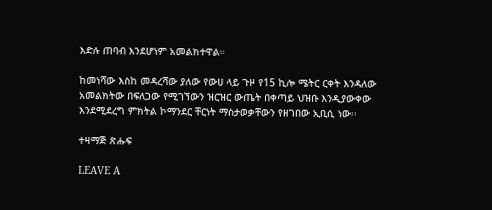እድሉ ጠባብ እንደሆነም አመልክተዋል።

ከመነሻው እስከ መዳረሻው ያለው የውሀ ላይ ጉዞ የ15 ኪሎ ሜትር ርቀት እንዳለው አመልክትው በፍለጋው የሚገኘውን ዝርዝር ውጤት በቀጣይ ህዝቡ እንዲያውቀው እንደሚደረግ ምክትል ኮማንደር ቸርነት ማስታወቃቸውን የዘገበው ኢቢሲ ነው፡፡

ተዛማጅ ጽሑፍ

LEAVE A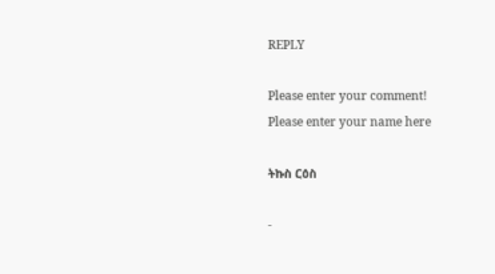REPLY

Please enter your comment!
Please enter your name here

ትኩስ ርዕስ

-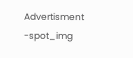Advertisment -spot_img